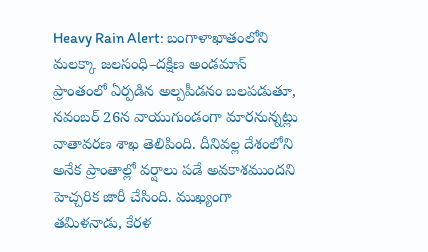Heavy Rain Alert: బంగాళాఖాతంలోని మలక్కా జలసంధి–దక్షిణ అండమాన్ ప్రాంతంలో ఏర్పడిన అల్పపీడనం బలపడుతూ, నవంబర్ 26న వాయుగుండంగా మారనున్నట్లు వాతావరణ శాఖ తెలిపింది. దీనివల్ల దేశంలోని అనేక ప్రాంతాల్లో వర్షాలు పడే అవకాశముందని హెచ్చరిక జారీ చేసింది. ముఖ్యంగా తమిళనాడు, కేరళ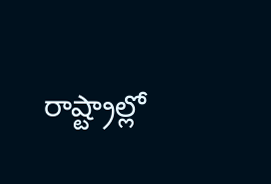రాష్ట్రాల్లో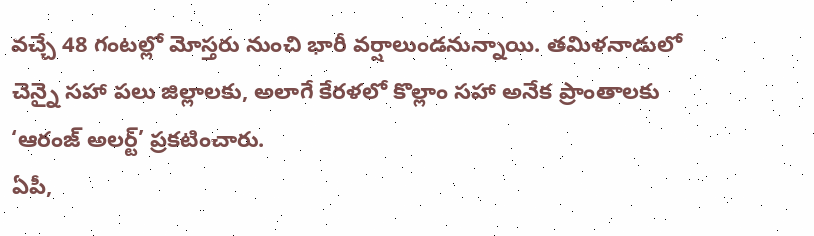వచ్చే 48 గంటల్లో మోస్తరు నుంచి భారీ వర్షాలుండనున్నాయి. తమిళనాడులో చెన్నై సహా పలు జిల్లాలకు, అలాగే కేరళలో కొల్లాం సహా అనేక ప్రాంతాలకు ‘ఆరంజ్ అలర్ట్’ ప్రకటించారు.
ఏపీ,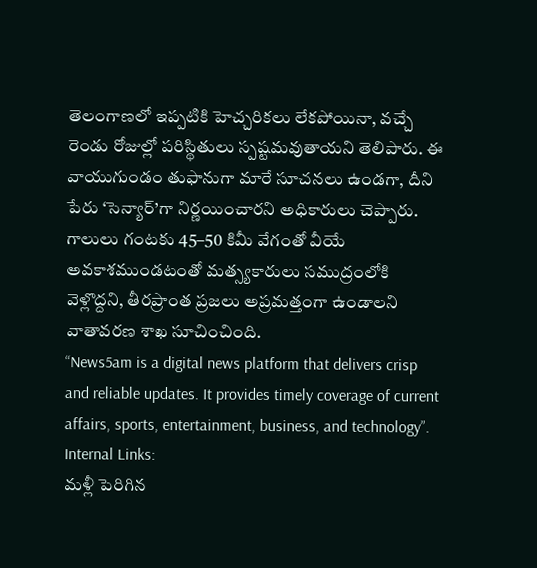తెలంగాణలో ఇప్పటికి హెచ్చరికలు లేకపోయినా, వచ్చే రెండు రోజుల్లో పరిస్థితులు స్పష్టమవుతాయని తెలిపారు. ఈ వాయుగుండం తుఫానుగా మారే సూచనలు ఉండగా, దీని పేరు ‘సెన్యార్’గా నిర్ణయించారని అధికారులు చెప్పారు. గాలులు గంటకు 45–50 కిమీ వేగంతో వీయే అవకాశముండటంతో మత్స్యకారులు సముద్రంలోకి వెళ్లొద్దని, తీరప్రాంత ప్రజలు అప్రమత్తంగా ఉండాలని వాతావరణ శాఖ సూచించింది.
“News5am is a digital news platform that delivers crisp and reliable updates. It provides timely coverage of current affairs, sports, entertainment, business, and technology”.
Internal Links:
మళ్లీ పెరిగిన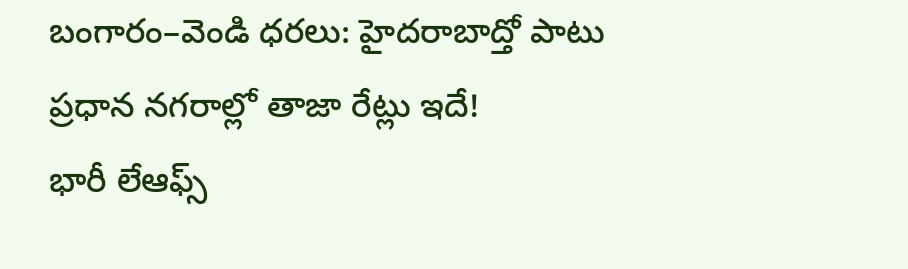బంగారం–వెండి ధరలు: హైదరాబాద్తో పాటు ప్రధాన నగరాల్లో తాజా రేట్లు ఇదే!
భారీ లేఆఫ్స్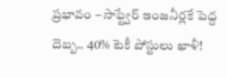ప్రభావం – సాఫ్ట్వేర్ ఇంజనీర్లకే పెద్ద దెబ్బ.. 40% టెకీ పోస్టులు ఖాళీ!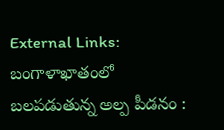External Links:
బంగాళాఖాతంలో బలపడుతున్న అల్ప పీడనం :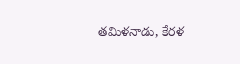తమిళనాడు, కేరళ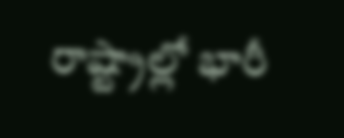రాష్ట్రాల్లో భారీ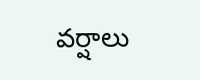వర్షాలు